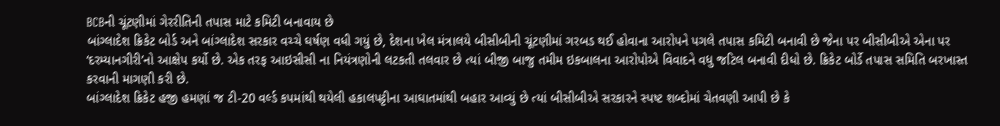BCBની ચૂંટણીમાં ગેરરીતિની તપાસ માટે કમિટી બનાવાય છે
બાંગ્લાદેશ ક્રિકેટ બોર્ડ અને બાંગ્લાદેશ સરકાર વચ્ચે ઘર્ષણ વધી ગયું છે, દેશના ખેલ મંત્રાલયે બીસીબીની ચૂંટણીમાં ગરબડ થઈ હોવાના આરોપને પગલે તપાસ કમિટી બનાવી છે જેના પર બીસીબીએ એના પર ‘દરમ્યાનગીરી’નો આક્ષેપ કર્યો છે. એક તરફ આઇસીસી ના નિયંત્રણોની લટકતી તલવાર છે ત્યાં બીજી બાજુ તમીમ ઇકબાલના આરોપોએ વિવાદને વધુ જટિલ બનાવી દીધો છે. ક્રિકેટ બોર્ડે તપાસ સમિતિ બરખાસ્ત કરવાની માગણી કરી છે.
બાંગ્લાદેશ ક્રિકેટ હજી હમણાં જ ટી-20 વર્લ્ડ કપમાંથી થયેલી હકાલપટ્ટીના આઘાતમાંથી બહાર આવ્યું છે ત્યાં બીસીબીએ સરકારને સ્પષ્ટ શબ્દોમાં ચેતવણી આપી છે કે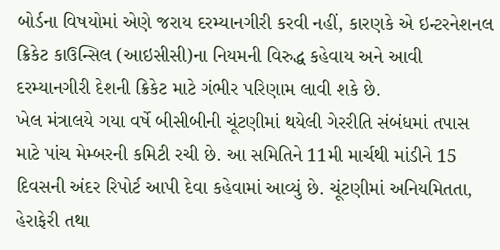બોર્ડના વિષયોમાં એણે જરાય દરમ્યાનગીરી કરવી નહીં, કારણકે એ ઇન્ટરનેશનલ ક્રિકેટ કાઉન્સિલ (આઇસીસી)ના નિયમની વિરુદ્ધ કહેવાય અને આવી દરમ્યાનગીરી દેશની ક્રિકેટ માટે ગંભીર પરિણામ લાવી શકે છે.
ખેલ મંત્રાલયે ગયા વર્ષે બીસીબીની ચૂંટણીમાં થયેલી ગેરરીતિ સંબંધમાં તપાસ માટે પાંચ મેમ્બરની કમિટી રચી છે. આ સમિતિને 11મી માર્ચથી માંડીને 15 દિવસની અંદર રિપોર્ટ આપી દેવા કહેવામાં આવ્યું છે. ચૂંટણીમાં અનિયમિતતા, હેરાફેરી તથા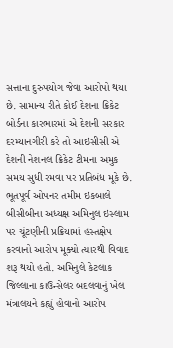સત્તાના દુરુપયોગ જેવા આરોપો થયા છે. સામાન્ય રીતે કોઈ દેશના ક્રિકેટ બોર્ડના કારભારમાં એ દેશની સરકાર દરમ્યાનગીરી કરે તો આઇસીસી એ દેશની નેશનલ ક્રિકેટ ટીમના અમુક સમય સુધી રમવા પર પ્રતિબંધ મૂકે છે.
ભૂતપૂર્વ ઓપનર તમીમ ઇકબાલે બીસીબીના અધ્યક્ષ અમિનુલ ઇસ્લામ પર ચૂંટણીની પ્રક્રિયામાં હસ્તક્ષેપ કરવાનો આરોપ મૂક્યો ત્યારથી વિવાદ શરૂ થયો હતો. અમિનુલે કેટલાક જિલ્લાના કાઉન્સેલર બદલવાનું ખેલ મંત્રાલયને કહ્યું હોવાનો આરોપ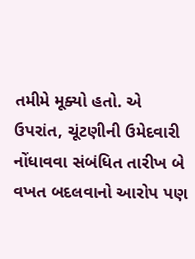તમીમે મૂક્યો હતો. એ ઉપરાંત, ચૂંટણીની ઉમેદવારી નોંધાવવા સંબંધિત તારીખ બે વખત બદલવાનો આરોપ પણ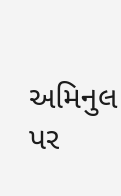અમિનુલ પર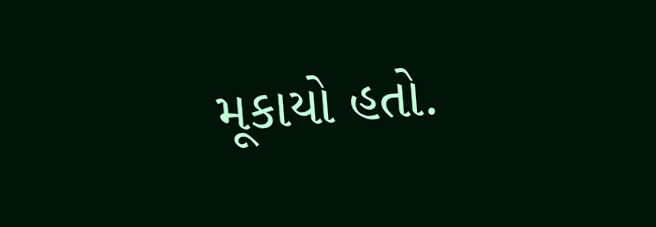મૂકાયો હતો.